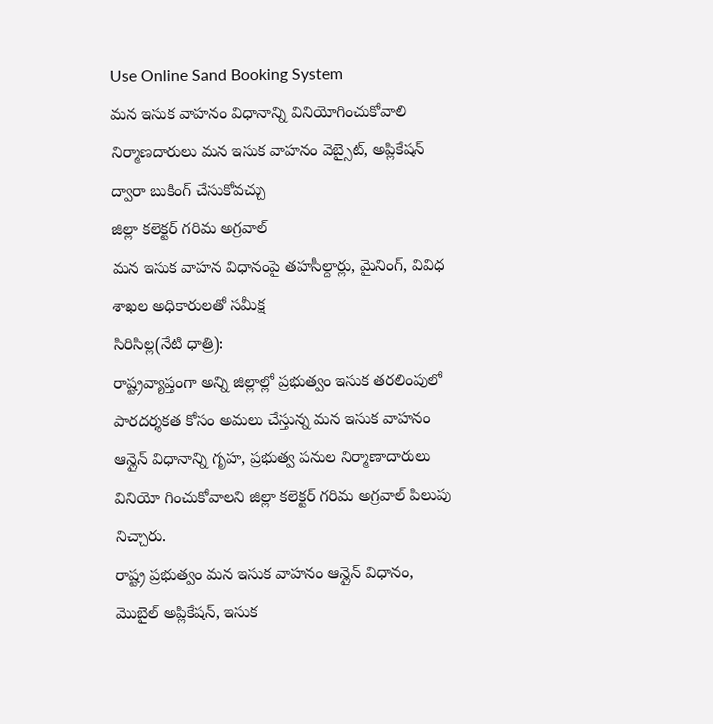Use Online Sand Booking System
మన ఇసుక వాహనం విధానాన్ని వినియోగించుకోవాలి
నిర్మాణదారులు మన ఇసుక వాహనం వెబ్సైట్, అప్లికేషన్ ద్వారా బుకింగ్ చేసుకోవచ్చు
జిల్లా కలెక్టర్ గరిమ అగ్రవాల్
మన ఇసుక వాహన విధానంపై తహసీల్దార్లు, మైనింగ్, వివిధ శాఖల అధికారులతో సమీక్ష
సిరిసిల్ల(నేటి ధాత్రి):
రాష్ట్రవ్యాప్తంగా అన్ని జిల్లాల్లో ప్రభుత్వం ఇసుక తరలింపులో పారదర్శకత కోసం అమలు చేస్తున్న మన ఇసుక వాహనం ఆన్లైన్ విధానాన్ని గృహ, ప్రభుత్వ పనుల నిర్మాణాదారులు వినియో గించుకోవాలని జిల్లా కలెక్టర్ గరిమ అగ్రవాల్ పిలుపు నిచ్చారు.
రాష్ట్ర ప్రభుత్వం మన ఇసుక వాహనం ఆన్లైన్ విధానం, మొబైల్ అప్లికేషన్, ఇసుక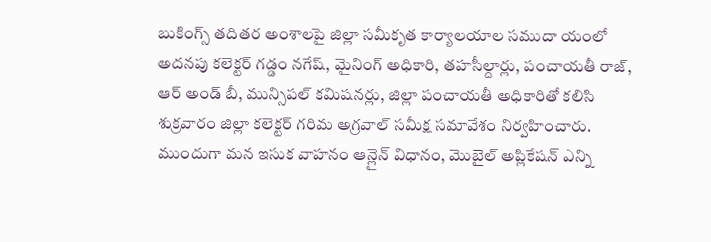బుకింగ్స్ తదితర అంశాలపై జిల్లా సమీకృత కార్యాలయాల సముదా యంలో అదనపు కలెక్టర్ గడ్డం నగేష్, మైనింగ్ అధికారి, తహసీల్దార్లు, పంచాయతీ రాజ్, ఆర్ అండ్ బీ, మున్సిపల్ కమిషనర్లు, జిల్లా పంచాయతీ అధికారితో కలిసి శుక్రవారం జిల్లా కలెక్టర్ గరిమ అగ్రవాల్ సమీక్ష సమావేశం నిర్వహించారు.
ముందుగా మన ఇసుక వాహనం ఆన్లైన్ విధానం, మొబైల్ అప్లికేషన్ ఎన్ని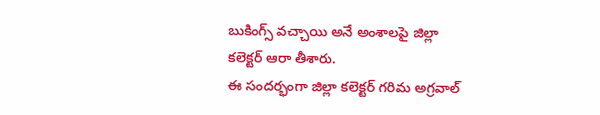బుకింగ్స్ వచ్చాయి అనే అంశాలపై జిల్లా కలెక్టర్ ఆరా తీశారు.
ఈ సందర్భంగా జిల్లా కలెక్టర్ గరిమ అగ్రవాల్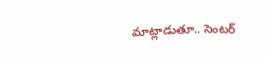మాట్లాడుతూ.. సెంటర్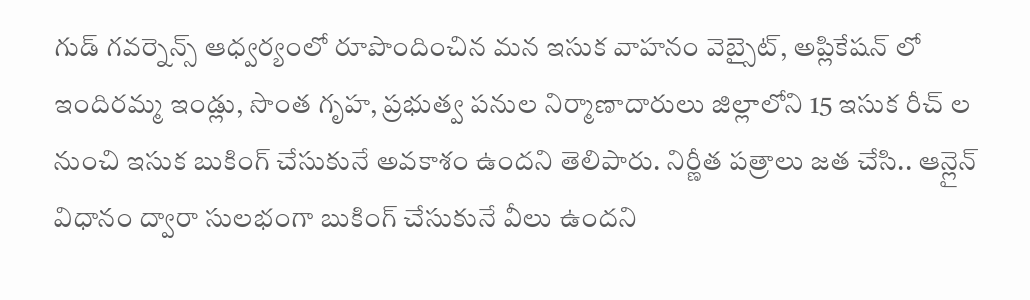గుడ్ గవర్నెన్స్ ఆధ్వర్యంలో రూపొందించిన మన ఇసుక వాహనం వెబ్సైట్, అప్లికేషన్ లో ఇందిరమ్మ ఇండ్లు, సొంత గృహ, ప్రభుత్వ పనుల నిర్మాణాదారులు జిల్లాలోని 15 ఇసుక రీచ్ ల నుంచి ఇసుక బుకింగ్ చేసుకునే అవకాశం ఉందని తెలిపారు. నిర్ణీత పత్రాలు జత చేసి.. ఆన్లైన్ విధానం ద్వారా సులభంగా బుకింగ్ చేసుకునే వీలు ఉందని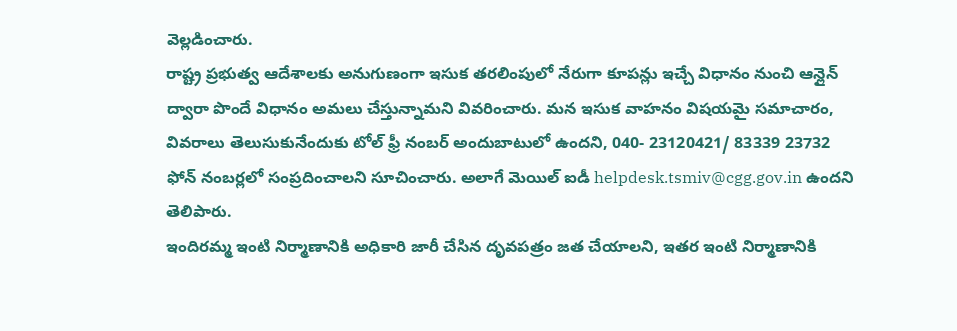వెల్లడించారు.
రాష్ట్ర ప్రభుత్వ ఆదేశాలకు అనుగుణంగా ఇసుక తరలింపులో నేరుగా కూపన్లు ఇచ్చే విధానం నుంచి ఆన్లైన్ ద్వారా పొందే విధానం అమలు చేస్తున్నామని వివరించారు. మన ఇసుక వాహనం విషయమై సమాచారం, వివరాలు తెలుసుకునేందుకు టోల్ ఫ్రీ నంబర్ అందుబాటులో ఉందని, 040- 23120421/ 83339 23732 ఫోన్ నంబర్లలో సంప్రదించాలని సూచించారు. అలాగే మెయిల్ ఐడీ helpdesk.tsmiv@cgg.gov.in ఉందని తెలిపారు.
ఇందిరమ్మ ఇంటి నిర్మాణానికి అధికారి జారీ చేసిన దృవపత్రం జత చేయాలని, ఇతర ఇంటి నిర్మాణానికి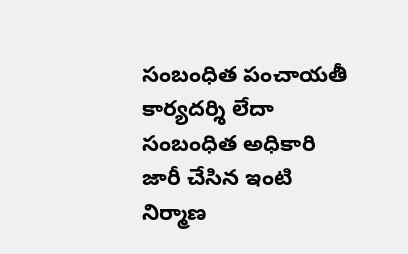సంబంధిత పంచాయతీ కార్యదర్శి లేదా సంబంధిత అధికారి జారీ చేసిన ఇంటి నిర్మాణ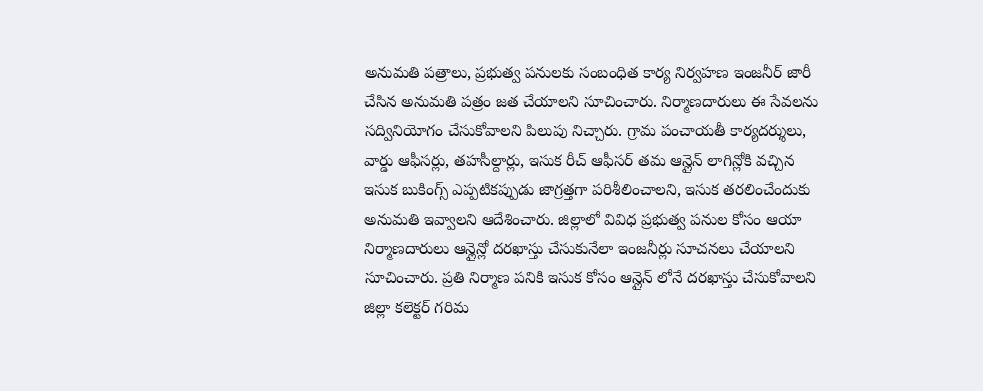అనుమతి పత్రాలు, ప్రభుత్వ పనులకు సంబంధిత కార్య నిర్వహణ ఇంజనీర్ జారీ చేసిన అనుమతి పత్రం జత చేయాలని సూచించారు. నిర్మాణదారులు ఈ సేవలను సద్వినియోగం చేసుకోవాలని పిలుపు నిచ్చారు. గ్రామ పంచాయతీ కార్యదర్శులు, వార్డు ఆఫీసర్లు, తహసీల్దార్లు, ఇసుక రీచ్ ఆఫీసర్ తమ ఆన్లైన్ లాగిన్లోకి వచ్చిన ఇసుక బుకింగ్స్ ఎప్పటికప్పుడు జాగ్రత్తగా పరిశీలించాలని, ఇసుక తరలించేందుకు అనుమతి ఇవ్వాలని ఆదేశించారు. జిల్లాలో వివిధ ప్రభుత్వ పనుల కోసం ఆయా నిర్మాణదారులు ఆన్లైన్లో దరఖాస్తు చేసుకునేలా ఇంజనీర్లు సూచనలు చేయాలని సూచించారు. ప్రతి నిర్మాణ పనికి ఇసుక కోసం ఆన్లైన్ లోనే దరఖాస్తు చేసుకోవాలని జిల్లా కలెక్టర్ గరిమ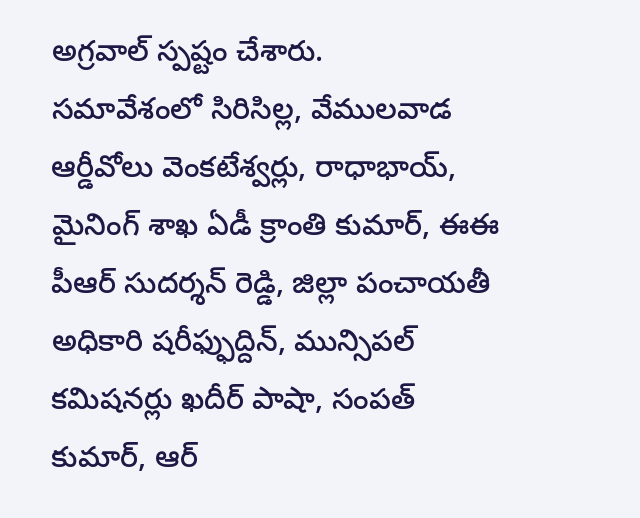అగ్రవాల్ స్పష్టం చేశారు.
సమావేశంలో సిరిసిల్ల, వేములవాడ ఆర్డీవోలు వెంకటేశ్వర్లు, రాధాభాయ్, మైనింగ్ శాఖ ఏడీ క్రాంతి కుమార్, ఈఈ పీఆర్ సుదర్శన్ రెడ్డి, జిల్లా పంచాయతీ అధికారి షరీఫ్ఫుద్దిన్, మున్సిపల్ కమిషనర్లు ఖదీర్ పాషా, సంపత్ కుమార్, ఆర్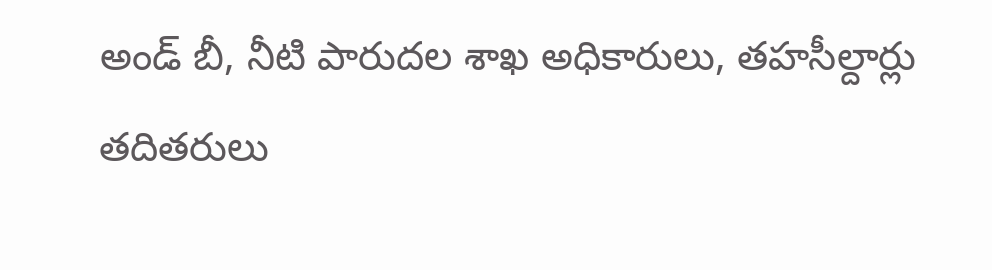అండ్ బీ, నీటి పారుదల శాఖ అధికారులు, తహసీల్దార్లు తదితరులు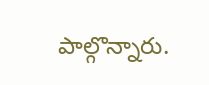పాల్గొన్నారు.